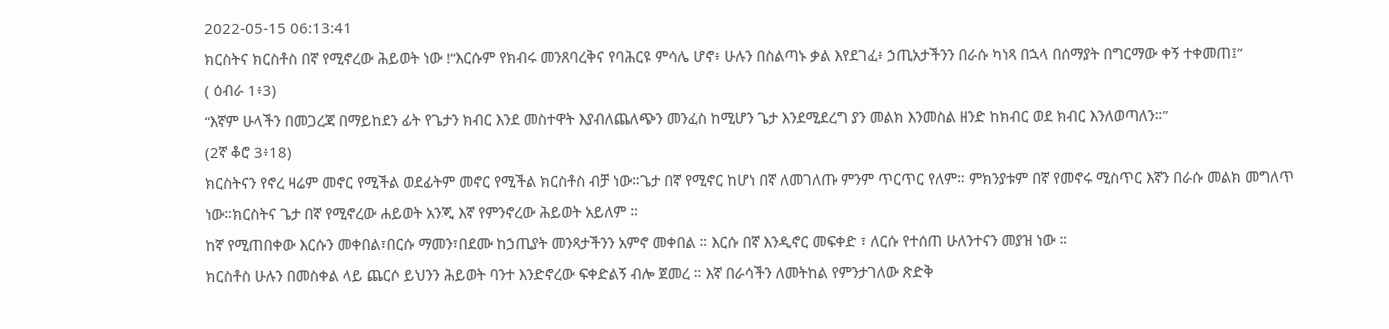2022-05-15 06:13:41
ክርስትና ክርስቶስ በኛ የሚኖረው ሕይወት ነው !“እርሱም የክብሩ መንጸባረቅና የባሕርዩ ምሳሌ ሆኖ፥ ሁሉን በስልጣኑ ቃል እየደገፈ፥ ኃጢአታችንን በራሱ ካነጻ በኋላ በሰማያት በግርማው ቀኝ ተቀመጠ፤”
( ዕብራ 1፥3)
“እኛም ሁላችን በመጋረጃ በማይከደን ፊት የጌታን ክብር እንደ መስተዋት እያብለጨለጭን መንፈስ ከሚሆን ጌታ እንደሚደረግ ያን መልክ እንመስል ዘንድ ከክብር ወደ ክብር እንለወጣለን።”
(2ኛ ቆሮ 3፥18)
ክርስትናን የኖረ ዛሬም መኖር የሚችል ወደፊትም መኖር የሚችል ክርስቶስ ብቻ ነው።ጌታ በኛ የሚኖር ከሆነ በኛ ለመገለጡ ምንም ጥርጥር የለም። ምክንያቱም በኛ የመኖሩ ሚስጥር እኛን በራሱ መልክ መግለጥ ነው።ክርስትና ጌታ በኛ የሚኖረው ሐይወት አንጂ እኛ የምንኖረው ሕይወት አይለም ።
ከኛ የሚጠበቀው እርሱን መቀበል፣በርሱ ማመን፣በደሙ ከኃጢያት መንጻታችንን አምኖ መቀበል ። እርሱ በኛ እንዲኖር መፍቀድ ፣ ለርሱ የተሰጠ ሁለንተናን መያዝ ነው ።
ክርስቶስ ሁሉን በመስቀል ላይ ጨርሶ ይህንን ሕይወት ባንተ እንድኖረው ፍቀድልኝ ብሎ ጀመረ ። እኛ በራሳችን ለመትከል የምንታገለው ጽድቅ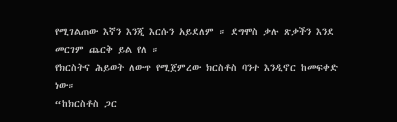የሚገልጠው እኛን እንጂ እርሱን አይደለም ። ደግሞስ ቃሉ ጽቃችን እንደ መርገም ጨርቅ ይል የለ ።
የክርስትና ሕይወት ለውጥ የሚጀምረው ክርስቶስ ባንተ እንዲኖር ከመፍቀድ ነው።
“ከክርስቶስ ጋር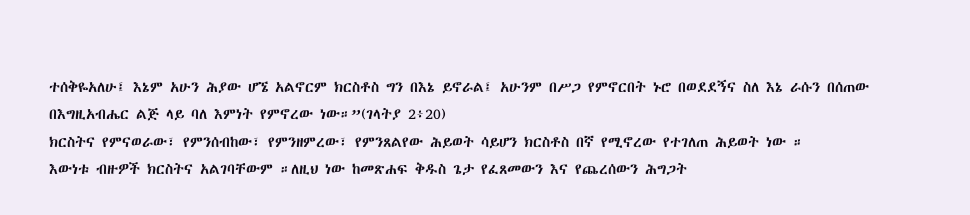ተሰቅዬአለሁ፤ እኔም አሁን ሕያው ሆኜ አልኖርም ክርስቶስ ግን በእኔ ይኖራል፤ አሁንም በሥጋ የምኖርበት ኑሮ በወደደኝና ስለ እኔ ራሱን በሰጠው በእግዚአብሔር ልጅ ላይ ባለ እምነት የምኖረው ነው።”(ገላትያ 2፥20)
ክርስትና የምናወራው፣ የምንሰብከው፣ የምንዘምረው፣ የምንጸልየው ሕይወት ሳይሆን ክርስቶስ በኛ የሚኖረው የተገለጠ ሕይወት ነው ።
እውነቱ ብዙዎች ክርስትና አልገባቸውም ።ለዚህ ነው ከመጽሐፍ ቅዱስ ጌታ የፈጸመውን እና የጨረሰውን ሕግጋት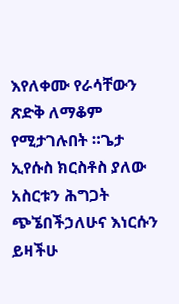እየለቀሙ የራሳቸውን ጽድቅ ለማቆም የሚታገሉበት ።ጌታ ኢየሱስ ክርስቶስ ያለው አስርቱን ሕግጋት ጭኜበችኃለሁና እነርሱን ይዛችሁ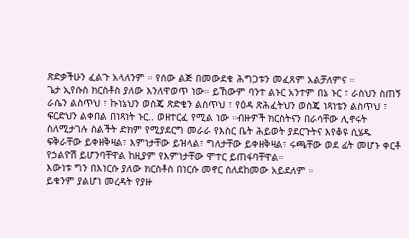ጽድቃችሁን ፈልጉ አላለንም ። የሰው ልጅ በመውደቁ ሕግጋቱን መፈጸም አልቻለምና ።
ጌታ ኢየሱስ ክርስቶስ ያለው እንለዋወጥ ነው። ይኸውም ባንተ ልኑር አንተም በኔ ኑር ፣ ራስህን ስጠኝ ራሴን ልስጥህ ፣ ኩነኔህን ወስጄ ጽድቄን ልስጥህ ፣ የዕዳ ጽሕፈትህን ወስጄ ነጻነቴን ልስጥህ ፣ ፍርድህን ልቀበል በነጻነት ኑር.. ወዘተርፈ የሚል ነው ።ብዙዎች ክርስትናን በራሳቸው ሊኖሩት ስለሚታገሉ ስልችት ድክም የሚያደርግ መራራ የእስር ቤት ሕይወት ያደርጉትና እየቆዩ ሲሄዱ ፍቅራቸው ይቀዘቅዛል፣ እምነታቸው ይዝላል፣ ግለታቸው ይቀዘቅዛል፣ ሩጫቸው ወደ ፊት መሆኑ ቀርቶ የኃልዮሽ ይሆንባቸዋል ከዚያም የእምነታቸው ሞተር ይጠፋባቸዋል።
እውነቱ ግን በእነርሱ ያለው ክርስቶስ በነርሱ መኖር ስለደከመው አይደለም ።
ይቁንም ያልሆነ መረዳት የያዙ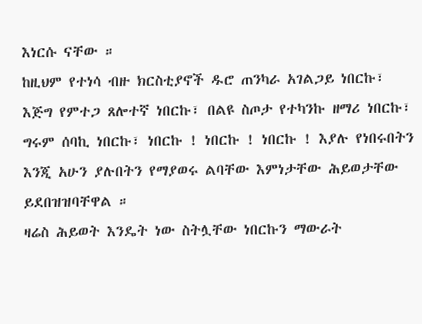እነርሱ ናቸው ።
ከዚህም የተነሳ ብዙ ክርስቲያኖች ዱሮ ጠንካራ አገልጋይ ነበርኩ፣ እጅግ የምተጋ ጸሎተኛ ነበርኩ፣ በልዩ ስጦታ የተካንኩ ዘማሪ ነበርኩ፣ ግሩም ሰባኪ ነበርኩ፣ ነበርኩ ! ነበርኩ ! ነበርኩ ! እያሉ የነበሩበትን እንጂ አሁን ያሉበትን የማያወሩ ልባቸው እምነታቸው ሕይወታቸው ይደበዝዝባቸዋል ።
ዛሬስ ሕይወት እንዴት ነው ስትሏቸው ነበርኩን ማውራት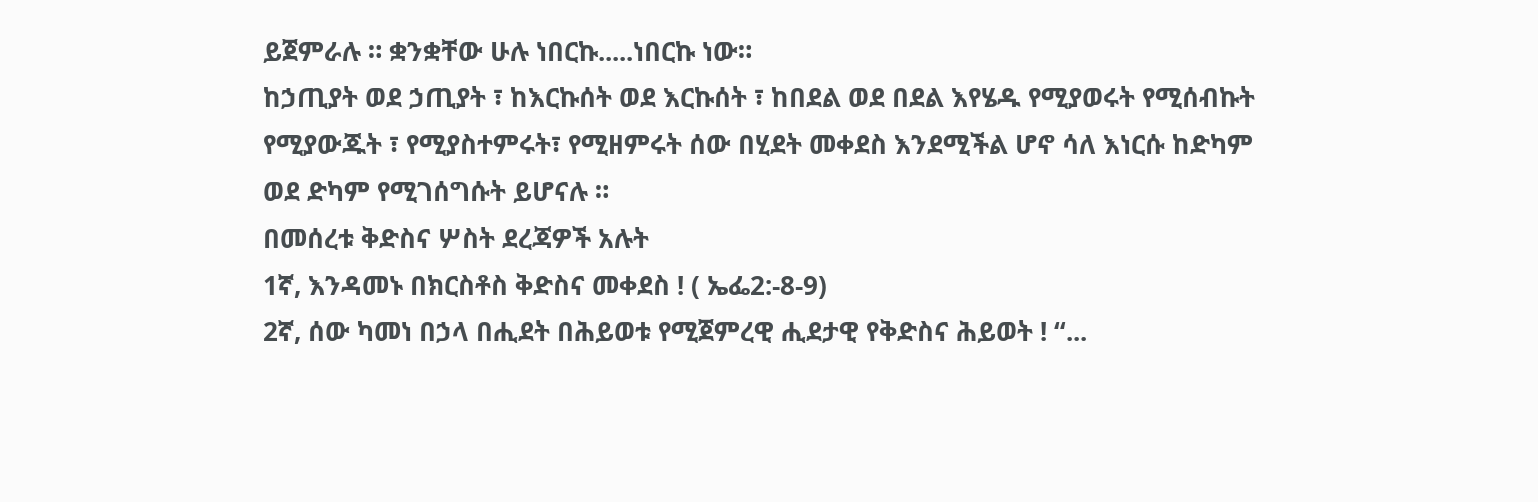ይጀምራሉ ። ቋንቋቸው ሁሉ ነበርኩ.....ነበርኩ ነው።
ከኃጢያት ወደ ኃጢያት ፣ ከእርኩሰት ወደ እርኩሰት ፣ ከበደል ወደ በደል እየሄዱ የሚያወሩት የሚሰብኩት የሚያውጁት ፣ የሚያስተምሩት፣ የሚዘምሩት ሰው በሂደት መቀደስ እንደሚችል ሆኖ ሳለ እነርሱ ከድካም ወደ ድካም የሚገሰግሱት ይሆናሉ ።
በመሰረቱ ቅድስና ሦስት ደረጃዎች አሉት
1ኛ, እንዳመኑ በክርስቶስ ቅድስና መቀደስ ! ( ኤፌ2:-8-9)
2ኛ, ሰው ካመነ በኃላ በሒደት በሕይወቱ የሚጀምረዊ ሒደታዊ የቅድስና ሕይወት ! “...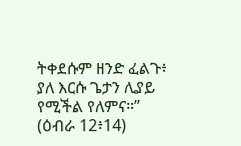ትቀደሱም ዘንድ ፈልጉ፥ ያለ እርሱ ጌታን ሊያይ የሚችል የለምና።” (ዕብራ 12፥14)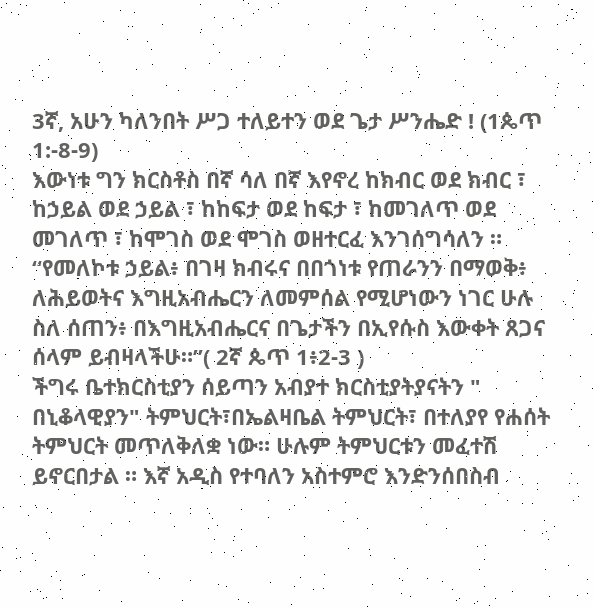3ኛ, አሁን ካለንበት ሥጋ ተለይተን ወደ ጌታ ሥንሔድ ! (1ጴጥ 1:-8-9)
እውነቱ ግን ክርስቶስ በኛ ሳለ በኛ እየኖረ ከክብር ወደ ክብር ፣ ከኃይል ወደ ኃይል ፣ ከከፍታ ወደ ከፍታ ፣ ከመገለጥ ወደ መገለጥ ፣ ከሞገስ ወደ ሞገስ ወዘተርፈ እንገሰግሳለን ።
“የመለኮቱ ኃይል፥ በገዛ ክብሩና በበጎነቱ የጠራንን በማወቅ፥ ለሕይወትና እግዚአብሔርን ለመምሰል የሚሆነውን ነገር ሁሉ ስለ ሰጠን፥ በእግዚአብሔርና በጌታችን በኢየሱስ እውቀት ጸጋና ሰላም ይብዛላችሁ።”( 2ኛ ጴጥ 1፥2-3 )
ችግሩ ቤተክርስቲያን ሰይጣን አብያተ ክርስቲያትያናትን " በኒቆላዊያን" ትምህርት፣በኤልዛቤል ትምህርት፣ በተለያየ የሐሰት ትምህርት መጥለቅለቋ ነው። ሁሉም ትምህርቱን መፈተሽ ይኖርበታል ። እኛ አዲስ የተባለን አስተምሮ እንድንሰበስብ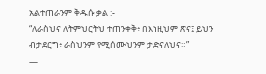አልተጠራንም ቅዱሱ ቃል :-
“ለራስህና ለትምህርትህ ተጠንቀቅ፥ በእነዚህም ጽና፤ ይህን ብታደርግ፥ ራስህንም የሚሰሙህንም ታድናለህና።”
—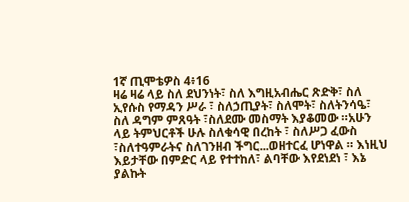1ኛ ጢሞቴዎስ 4፥16
ዛሬ ዛሬ ላይ ስለ ደህንነት፣ ስለ እግዚአብሔር ጽድቅ፣ ስለ ኢየሱስ የማዳን ሥራ ፣ ስለኃጢያት፣ ስለሞት፣ ስለትንሳዔ፣ ስለ ዳግም ምጸዓት ፣ስለደሙ መስማት እያቆመው ።አሁን ላይ ትምህርቶች ሁሉ ስለቁሳዊ በረከት ፣ ስለሥጋ ፈውስ ፣ስለተዓምራትና ስለገንዘብ ችግር...ወዘተርፈ ሆነዋል ። እነዚህ እይታቸው በምድር ላይ የተተከለ፣ ልባቸው እየደነደነ ፣ እኔ ያልኩት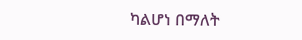ካልሆነ በማለት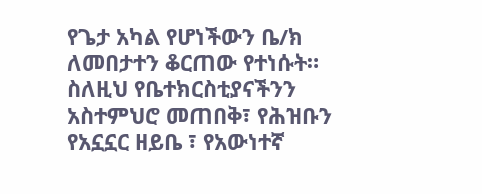የጌታ አካል የሆነችውን ቤ/ክ ለመበታተን ቆርጠው የተነሱት።
ስለዚህ የቤተክርስቲያናችንን አስተምህሮ መጠበቅ፣ የሕዝቡን የአኗኗር ዘይቤ ፣ የአውነተኛ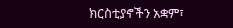ክርስቲያኖችን አቋም፣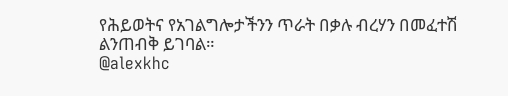የሕይወትና የአገልግሎታችንን ጥራት በቃሉ ብረሃን በመፈተሽ ልንጠብቅ ይገባል።
@alexkhc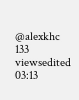@alexkhc
133 viewsedited 03:13